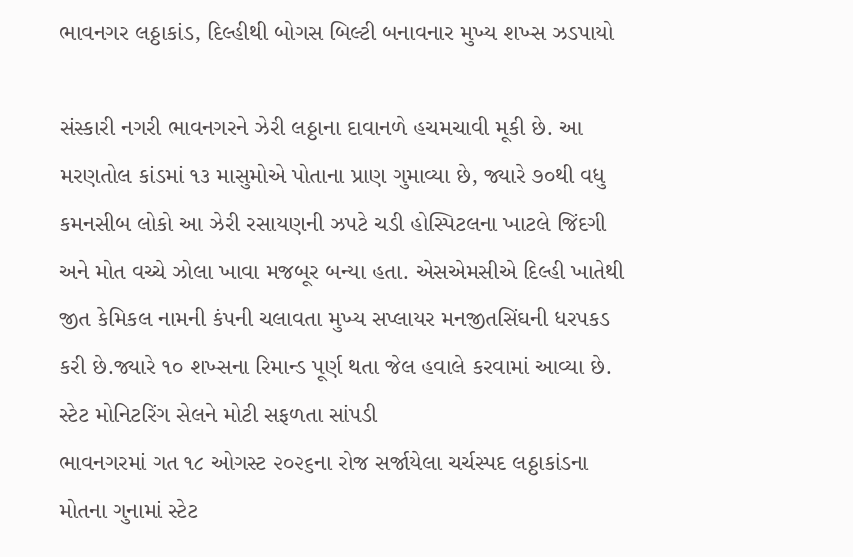ભાવનગર લઠ્ઠાકાંડ, દિલ્હીથી બોગસ બિલ્ટી બનાવનાર મુખ્ય શખ્સ ઝડપાયો

સંસ્કારી નગરી ભાવનગરને ઝેરી લઠ્ઠાના દાવાનળે હચમચાવી મૂકી છે. આ મરણતોલ કાંડમાં ૧૩ માસુમોએ પોતાના પ્રાણ ગુમાવ્યા છે, જ્યારે ૭૦થી વધુ કમનસીબ લોકો આ ઝેરી રસાયણની ઝપટે ચડી હોસ્પિટલના ખાટલે જિંદગી અને મોત વચ્ચે ઝોલા ખાવા મજબૂર બન્યા હતા. એસએમસીએ દિલ્હી ખાતેથી જીત કેમિકલ નામની કંપની ચલાવતા મુખ્ય સપ્લાયર મનજીતસિંઘની ધરપકડ કરી છે.જ્યારે ૧૦ શખ્સના રિમાન્ડ પૂર્ણ થતા જેલ હવાલે કરવામાં આવ્યા છે.
સ્ટેટ મોનિટરિંગ સેલને મોટી સફળતા સાંપડી
ભાવનગરમાં ગત ૧૮ ઓગસ્ટ ૨૦૨૬ના રોજ સર્જાયેલા ચર્ચસ્પદ લઠ્ઠાકાંડના મોતના ગુનામાં સ્ટેટ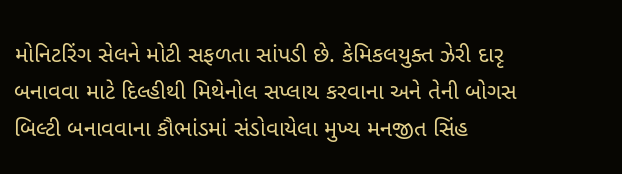મોનિટરિંગ સેલને મોટી સફળતા સાંપડી છે. કેમિકલયુક્ત ઝેરી દારૃ બનાવવા માટે દિલ્હીથી મિથેનોલ સપ્લાય કરવાના અને તેની બોગસ બિલ્ટી બનાવવાના કૌભાંડમાં સંડોવાયેલા મુખ્ય મનજીત સિંહ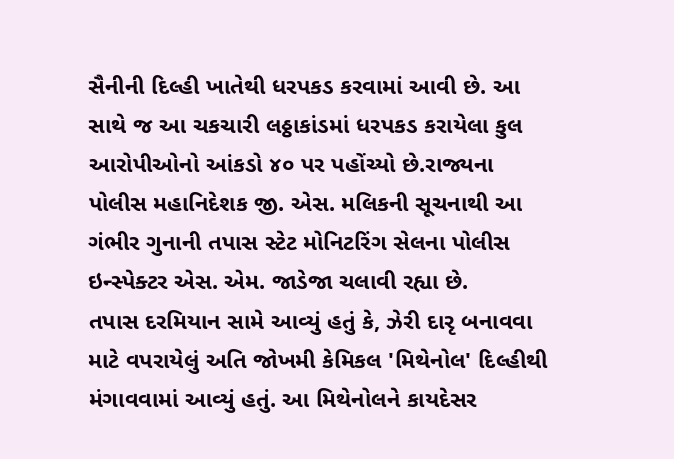સૈનીની દિલ્હી ખાતેથી ધરપકડ કરવામાં આવી છે. આ સાથે જ આ ચકચારી લઠ્ઠાકાંડમાં ધરપકડ કરાયેલા કુલ આરોપીઓનો આંકડો ૪૦ પર પહોંચ્યો છે.રાજ્યના પોલીસ મહાનિદેશક જી. એસ. મલિકની સૂચનાથી આ ગંભીર ગુનાની તપાસ સ્ટેટ મોનિટરિંગ સેલના પોલીસ ઇન્સ્પેક્ટર એસ. એમ. જાડેજા ચલાવી રહ્યા છે.
તપાસ દરમિયાન સામે આવ્યું હતું કે, ઝેરી દારૃ બનાવવા માટે વપરાયેલું અતિ જોખમી કેમિકલ 'મિથેનોલ' દિલ્હીથી મંગાવવામાં આવ્યું હતું. આ મિથેનોલને કાયદેસર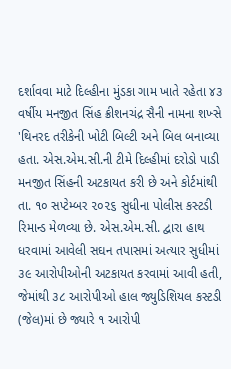દર્શાવવા માટે દિલ્હીના મુંડકા ગામ ખાતે રહેતા ૪૩ વર્ષીય મનજીત સિંહ ક્રીશનચંદ્ર સૈની નામના શખ્સે 'થિનરદ તરીકેની ખોટી બિલ્ટી અને બિલ બનાવ્યા હતા. એસ.એમ.સી.ની ટીમે દિલ્હીમાં દરોડો પાડી મનજીત સિંહની અટકાયત કરી છે અને કોર્ટમાંથી તા. ૧૦ સપ્ટેમ્બર ૨૦૨૬ સુધીના પોલીસ કસ્ટડી રિમાન્ડ મેળવ્યા છે. એસ.એમ.સી. દ્વારા હાથ ધરવામાં આવેલી સઘન તપાસમાં અત્યાર સુધીમાં ૩૯ આરોપીઓની અટકાયત કરવામાં આવી હતી, જેમાંથી ૩૮ આરોપીઓ હાલ જ્યુડિશિયલ કસ્ટડી (જેલ)માં છે જ્યારે ૧ આરોપી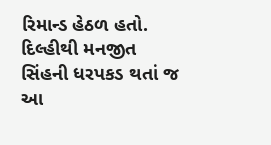રિમાન્ડ હેઠળ હતો. દિલ્હીથી મનજીત સિંહની ધરપકડ થતાં જ આ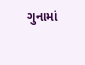ગુનામાં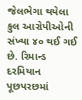જેલભેગા થયેલા કુલ આરોપીઓની સંખ્યા ૪૦ થઈ ગઈ છે. રિમાન્ડ દરમિયાન પૂછપરછમાં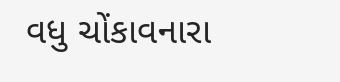વધુ ચોંકાવનારા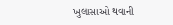ખુલાસાઓ થવાની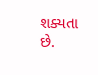શક્યતા છે.